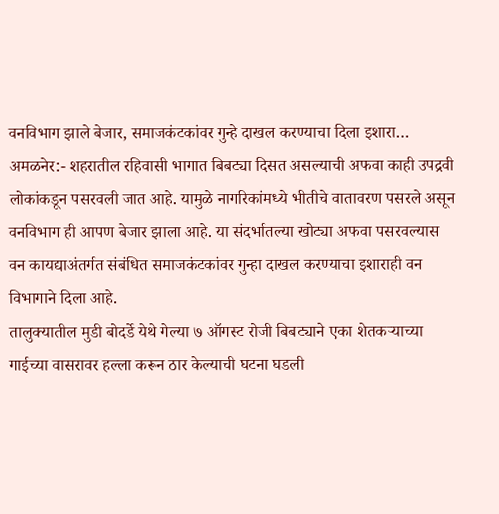वनविभाग झाले बेजार, समाजकंटकांवर गुन्हे दाखल करण्याचा दिला इशारा…
अमळनेर:- शहरातील रहिवासी भागात बिबट्या दिसत असल्याची अफवा काही उपद्रवी लोकांकडून पसरवली जात आहे. यामुळे नागरिकांमध्ये भीतीचे वातावरण पसरले असून वनविभाग ही आपण बेजार झाला आहे. या संदर्भातल्या खोट्या अफवा पसरवल्यास वन कायद्याअंतर्गत संबंधित समाजकंटकांवर गुन्हा दाखल करण्याचा इशाराही वन विभागाने दिला आहे.
तालुक्यातील मुडी बोदर्डे येथे गेल्या ७ ऑगस्ट रोजी बिबट्याने एका शेतकऱ्याच्या गाईच्या वासरावर हल्ला करून ठार केल्याची घटना घडली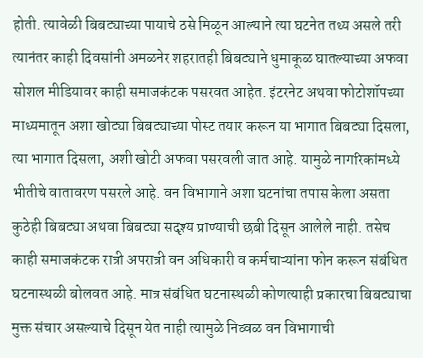होती. त्यावेळी बिबट्याच्या पायाचे ठसे मिळून आल्याने त्या घटनेत तथ्य असले तरी त्यानंतर काही दिवसांनी अमळनेर शहरातही बिबट्याने धुमाकूळ घातल्याच्या अफवा सोशल मीडियावर काही समाजकंटक पसरवत आहेत. इंटरनेट अथवा फोटोशॉपच्या माध्यमातून अशा खोट्या बिबट्याच्या पोस्ट तयार करून या भागात बिबट्या दिसला, त्या भागात दिसला, अशी खोटी अफवा पसरवली जात आहे. यामुळे नागरिकांमध्ये भीतीचे वातावरण पसरले आहे. वन विभागाने अशा घटनांचा तपास केला असता कुठेही बिबट्या अथवा बिबट्या सदृश्य प्राण्याची छबी दिसून आलेले नाही. तसेच काही समाजकंटक रात्री अपरात्री वन अधिकारी व कर्मचाऱ्यांना फोन करून संबंधित घटनास्थळी बोलवत आहे. मात्र संबंधित घटनास्थळी कोणत्याही प्रकारचा बिबट्याचा मुक्त संचार असल्याचे दिसून येत नाही त्यामुळे निव्वळ वन विभागाची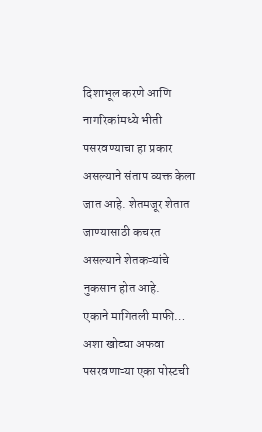दिशाभूल करणे आणि नागरिकांमध्ये भीती पसरवण्याचा हा प्रकार असल्याने संताप व्यक्त केला जात आहे. शेतमजूर शेतात जाण्यासाठी कचरत असल्याने शेतकऱ्यांचे नुकसान होत आहे.
एकाने मागितली माफी…
अशा खोट्या अफवा पसरवणाऱ्या एका पोस्टची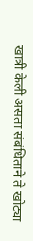खात्री केली असता संबंधिताने ते खोट्या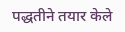पद्धतीने तयार केले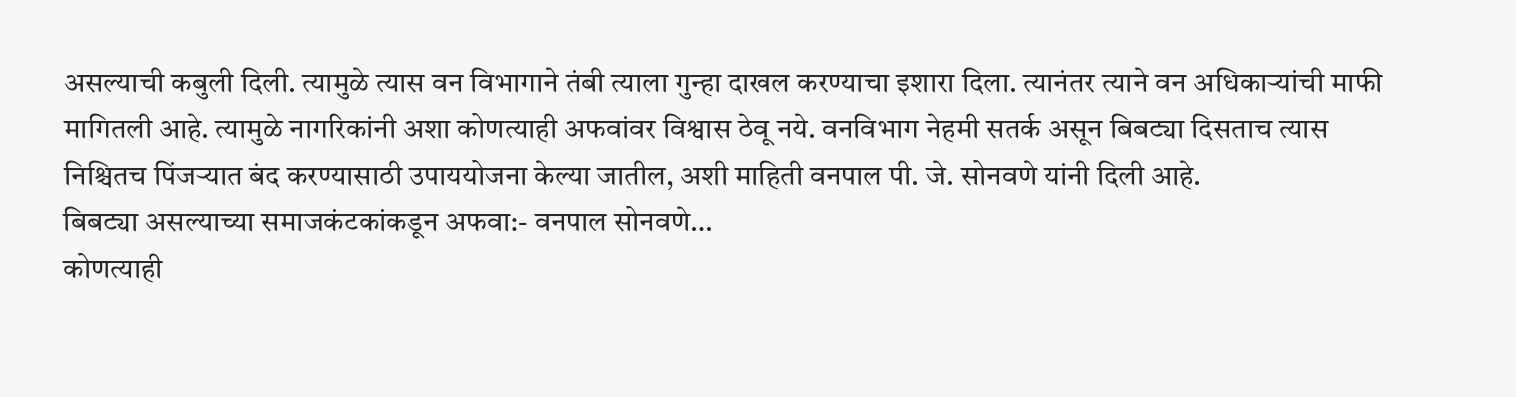असल्याची कबुली दिली. त्यामुळे त्यास वन विभागाने तंबी त्याला गुन्हा दाखल करण्याचा इशारा दिला. त्यानंतर त्याने वन अधिकाऱ्यांची माफी मागितली आहे. त्यामुळे नागरिकांनी अशा कोणत्याही अफवांवर विश्वास ठेवू नये. वनविभाग नेहमी सतर्क असून बिबट्या दिसताच त्यास निश्चितच पिंजऱ्यात बंद करण्यासाठी उपाययोजना केल्या जातील, अशी माहिती वनपाल पी. जे. सोनवणे यांनी दिली आहे.
बिबट्या असल्याच्या समाजकंटकांकडून अफवा:- वनपाल सोनवणे…
कोणत्याही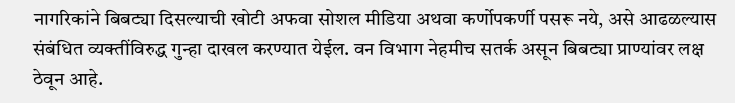नागरिकांने बिबट्या दिसल्याची खोटी अफवा सोशल मीडिया अथवा कर्णोपकर्णी पसरू नये, असे आढळल्यास संबंधित व्यक्तींविरुद्ध गुन्हा दाखल करण्यात येईल. वन विभाग नेहमीच सतर्क असून बिबट्या प्राण्यांवर लक्ष ठेवून आहे.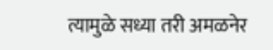त्यामुळे सध्या तरी अमळनेर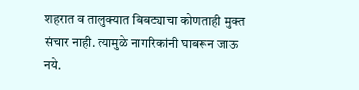शहरात व तालुक्यात बिबट्याचा कोणताही मुक्त संचार नाही. त्यामुळे नागरिकांनी घाबरून जाऊ नये.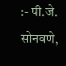:- पी.जे. सोनवणे,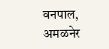वनपाल, अमळनेर